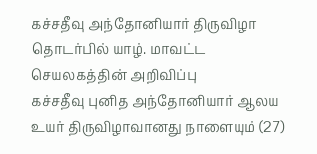கச்சதீவு அந்தோனியார் திருவிழா தொடர்பில் யாழ். மாவட்ட செயலகத்தின் அறிவிப்பு
கச்சதீவு புனித அந்தோனியார் ஆலய உயர் திருவிழாவானது நாளையும் (27)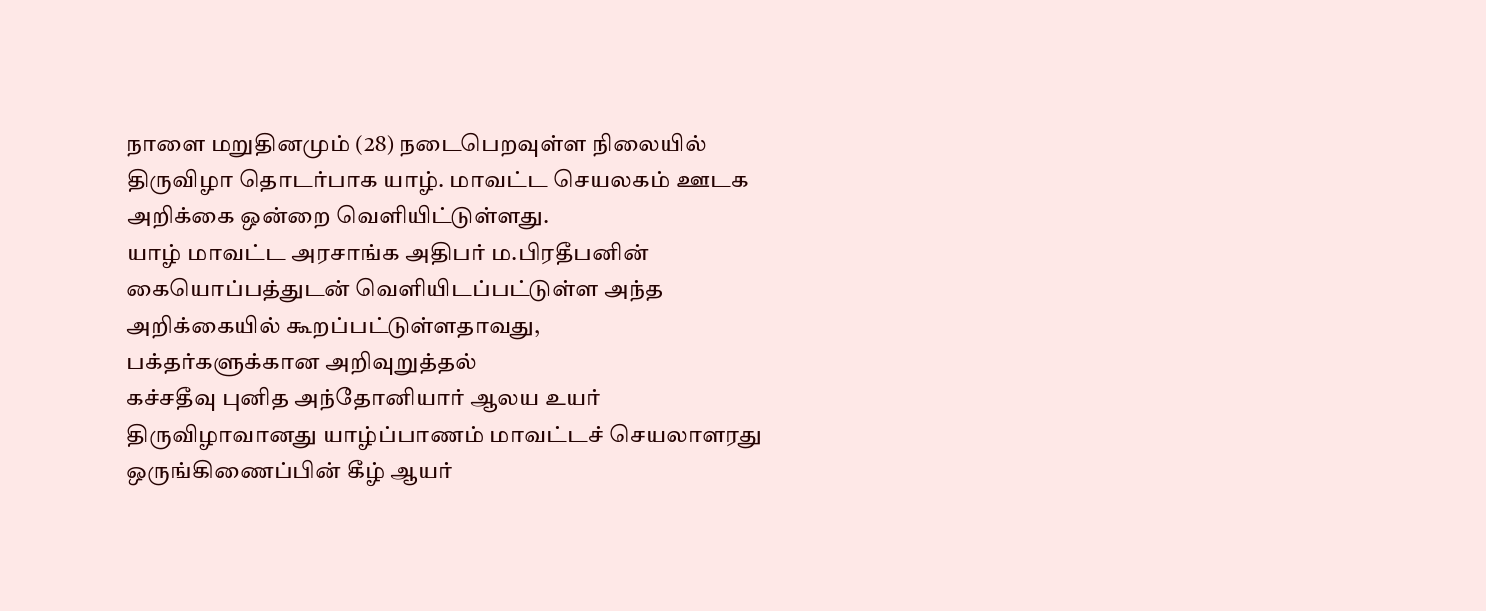நாளை மறுதினமும் (28) நடைபெறவுள்ள நிலையில் திருவிழா தொடர்பாக யாழ். மாவட்ட செயலகம் ஊடக அறிக்கை ஒன்றை வெளியிட்டுள்ளது.
யாழ் மாவட்ட அரசாங்க அதிபர் ம.பிரதீபனின் கையொப்பத்துடன் வெளியிடப்பட்டுள்ள அந்த அறிக்கையில் கூறப்பட்டுள்ளதாவது,
பக்தர்களுக்கான அறிவுறுத்தல்
கச்சதீவு புனித அந்தோனியார் ஆலய உயர் திருவிழாவானது யாழ்ப்பாணம் மாவட்டச் செயலாளரது ஒருங்கிணைப்பின் கீழ் ஆயர்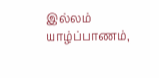இல்லம் யாழ்ப்பாணம்,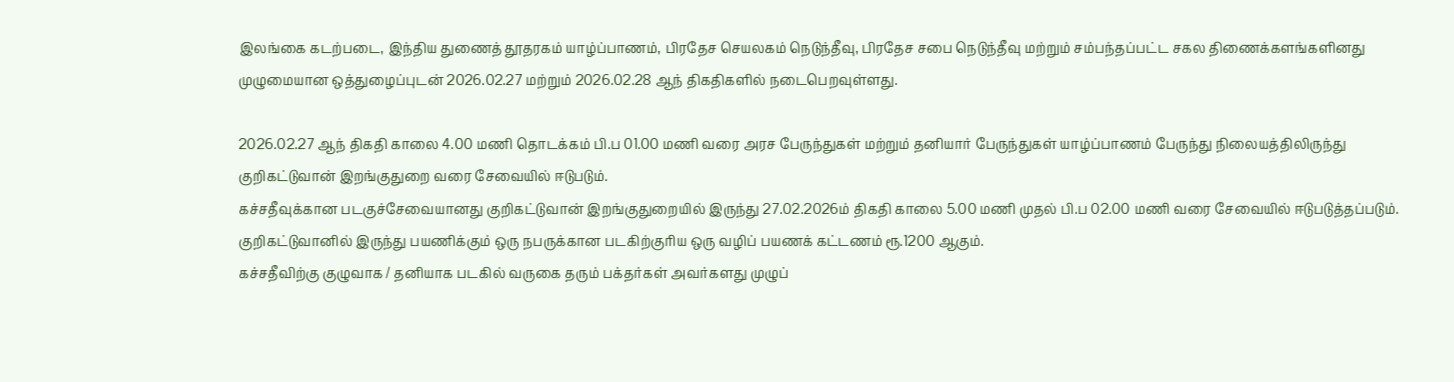இலங்கை கடற்படை, இந்திய துணைத் தூதரகம் யாழ்ப்பாணம், பிரதேச செயலகம் நெடுந்தீவு, பிரதேச சபை நெடுந்தீவு மற்றும் சம்பந்தப்பட்ட சகல திணைக்களங்களினது முழுமையான ஒத்துழைப்புடன் 2026.02.27 மற்றும் 2026.02.28 ஆந் திகதிகளில் நடைபெறவுள்ளது.

2026.02.27 ஆந் திகதி காலை 4.00 மணி தொடக்கம் பி.ப 01.00 மணி வரை அரச பேருந்துகள் மற்றும் தனியார் பேருந்துகள் யாழ்ப்பாணம் பேருந்து நிலையத்திலிருந்து குறிகட்டுவான் இறங்குதுறை வரை சேவையில் ஈடுபடும்.
கச்சதீவுக்கான படகுச்சேவையானது குறிகட்டுவான் இறங்குதுறையில் இருந்து 27.02.2026ம் திகதி காலை 5.00 மணி முதல் பி.ப 02.00 மணி வரை சேவையில் ஈடுபடுத்தப்படும். குறிகட்டுவானில் இருந்து பயணிக்கும் ஒரு நபருக்கான படகிற்குரிய ஒரு வழிப் பயணக் கட்டணம் ரூ.1200 ஆகும்.
கச்சதீவிற்கு குழுவாக / தனியாக படகில் வருகை தரும் பக்தர்கள் அவர்களது முழுப்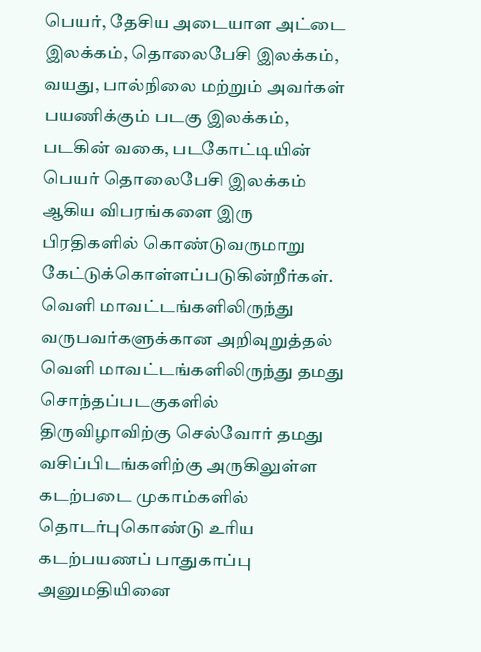பெயர், தேசிய அடையாள அட்டை இலக்கம், தொலைபேசி இலக்கம், வயது, பால்நிலை மற்றும் அவர்கள் பயணிக்கும் படகு இலக்கம், படகின் வகை, படகோட்டியின் பெயர் தொலைபேசி இலக்கம் ஆகிய விபரங்களை இரு பிரதிகளில் கொண்டுவருமாறு கேட்டுக்கொள்ளப்படுகின்றீர்கள்.
வெளி மாவட்டங்களிலிருந்து வருபவர்களுக்கான அறிவுறுத்தல்
வெளி மாவட்டங்களிலிருந்து தமது சொந்தப்படகுகளில் திருவிழாவிற்கு செல்வோர் தமது வசிப்பிடங்களிற்கு அருகிலுள்ள கடற்படை முகாம்களில் தொடர்புகொண்டு உரிய கடற்பயணப் பாதுகாப்பு அனுமதியினை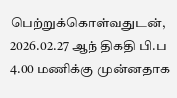பெற்றுக்கொள்வதுடன், 2026.02.27 ஆந் திகதி பி.ப 4.00 மணிக்கு முன்னதாக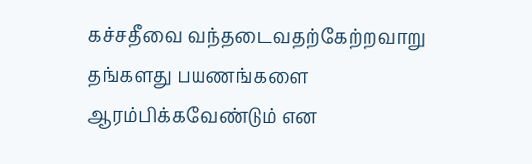கச்சதீவை வந்தடைவதற்கேற்றவாறு தங்களது பயணங்களை ஆரம்பிக்கவேண்டும் என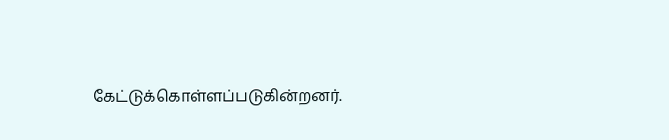கேட்டுக்கொள்ளப்படுகின்றனர்.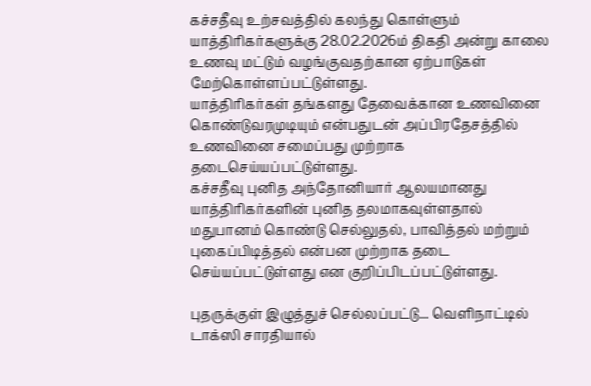கச்சதீவு உற்சவத்தில் கலந்து கொள்ளும் யாத்திரிகர்களுக்கு 28.02.2026ம் திகதி அன்று காலை உணவு மட்டும் வழங்குவதற்கான ஏற்பாடுகள் மேற்கொள்ளப்பட்டுள்ளது.
யாத்திரிகர்கள் தங்களது தேவைக்கான உணவினை கொண்டுவரமுடியும் என்பதுடன் அப்பிரதேசத்தில் உணவினை சமைப்பது முற்றாக தடைசெய்யப்பட்டுள்ளது.
கச்சதீவு புனித அந்தோனியார் ஆலயமானது யாத்திரிகர்களின் புனித தலமாகவுள்ளதால் மதுபானம் கொண்டு செல்லுதல், பாவித்தல் மற்றும் புகைப்பிடித்தல் என்பன முற்றாக தடை செய்யப்பட்டுள்ளது என குறிப்பிடப்பட்டுள்ளது.

புதருக்குள் இழுத்துச் செல்லப்பட்டு... வெளிநாட்டில் டாக்ஸி சாரதியால்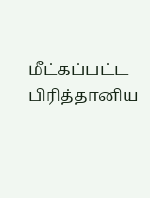மீட்கப்பட்ட பிரித்தானிய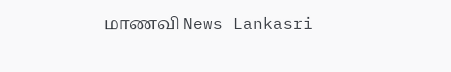மாணவி News Lankasri